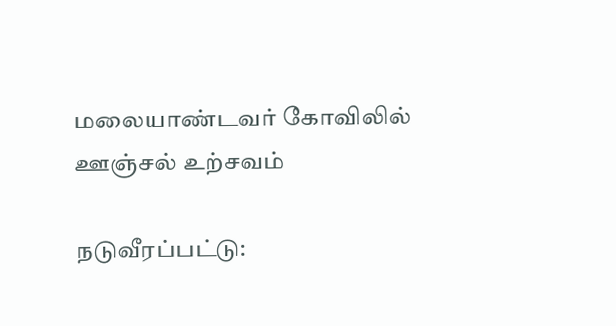மலையாண்டவர் கோவிலில் ஊஞ்சல் உற்சவம்

நடுவீரப்பட்டு: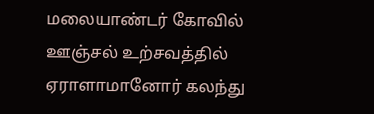மலையாண்டர் கோவில் ஊஞ்சல் உற்சவத்தில் ஏராளாமானோர் கலந்து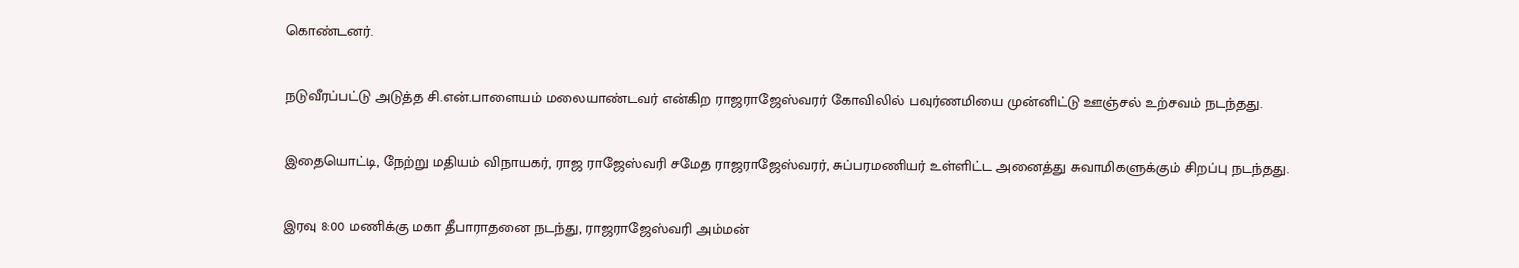கொண்டனர்.

நடுவீரப்பட்டு அடுத்த சி.என்.பாளையம் மலையாண்டவர் என்கிற ராஜராஜேஸ்வரர் கோவிலில் பவுர்ணமியை முன்னிட்டு ஊஞ்சல் உற்சவம் நடந்தது.

இதையொட்டி, நேற்று மதியம் விநாயகர், ராஜ ராஜேஸ்வரி சமேத ராஜராஜேஸ்வரர், சுப்பரமணியர் உள்ளிட்ட அனைத்து சுவாமிகளுக்கும் சிறப்பு நடந்தது.

இரவு 8:00 மணிக்கு மகா தீபாராதனை நடந்து, ராஜராஜேஸ்வரி அம்மன்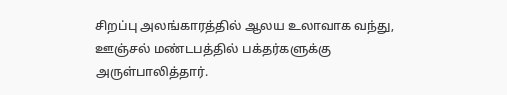சிறப்பு அலங்காரத்தில் ஆலய உலாவாக வந்து, ஊஞ்சல் மண்டபத்தில் பக்தர்களுக்கு அருள்பாலித்தார்.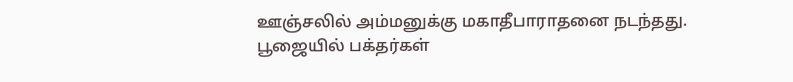ஊஞ்சலில் அம்மனுக்கு மகாதீபாராதனை நடந்தது. பூஜையில் பக்தர்கள்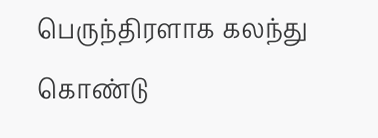பெருந்திரளாக கலந்து கொண்டு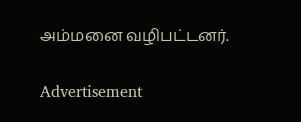அம்மனை வழிபட்டனர்.

Advertisement